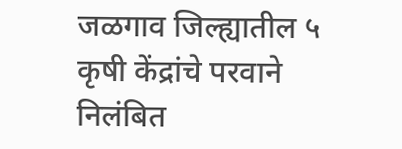जळगाव जिल्ह्यातील ५ कृषी केंद्रांचे परवाने निलंबित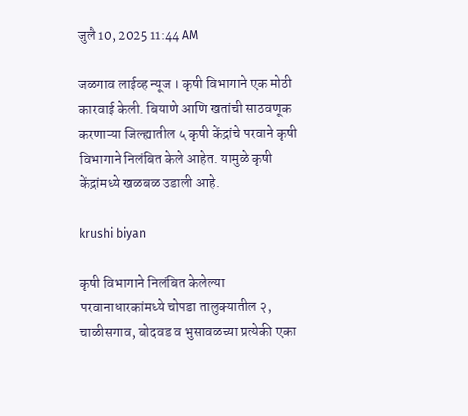जुलै 10, 2025 11:44 AM

जळगाव लाईव्ह न्यूज । कृषी विभागाने एक मोठी कारवाई केली. बियाणे आणि खतांची साठवणूक करणाऱ्या जिल्ह्यातील ५ कृषी केंद्रांचे परवाने कृषी विभागाने निलंबित केले आहेत. यामुळे कृषी केंद्रांमध्ये खळबळ उडाली आहे.

krushi biyan

कृषी विभागाने निलंबित केलेल्या परवानाधारकांमध्ये चोपडा तालुक्यातील २, चाळीसगाव, बोदवड व भुसावळच्या प्रत्येकी एका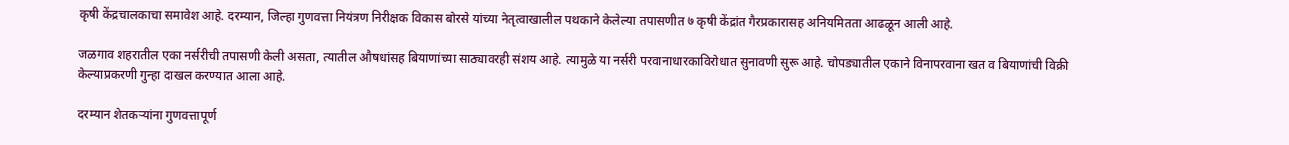कृषी केंद्रचालकाचा समावेश आहे. दरम्यान, जिल्हा गुणवत्ता नियंत्रण निरीक्षक विकास बोरसे यांच्या नेतृत्वाखालील पथकाने केलेल्या तपासणीत ७ कृषी केंद्रांत गैरप्रकारासह अनियमितता आढळून आली आहे.

जळगाव शहरातील एका नर्सरीची तपासणी केली असता, त्यातील औषधांसह बियाणांच्या साठ्यावरही संशय आहे. त्यामुळे या नर्सरी परवानाधारकाविरोधात सुनावणी सुरू आहे. चोपड्यातील एकाने विनापरवाना खत व बियाणांची विक्री केल्याप्रकरणी गुन्हा दाखल करण्यात आला आहे.

दरम्यान शेतकऱ्यांना गुणवत्तापूर्ण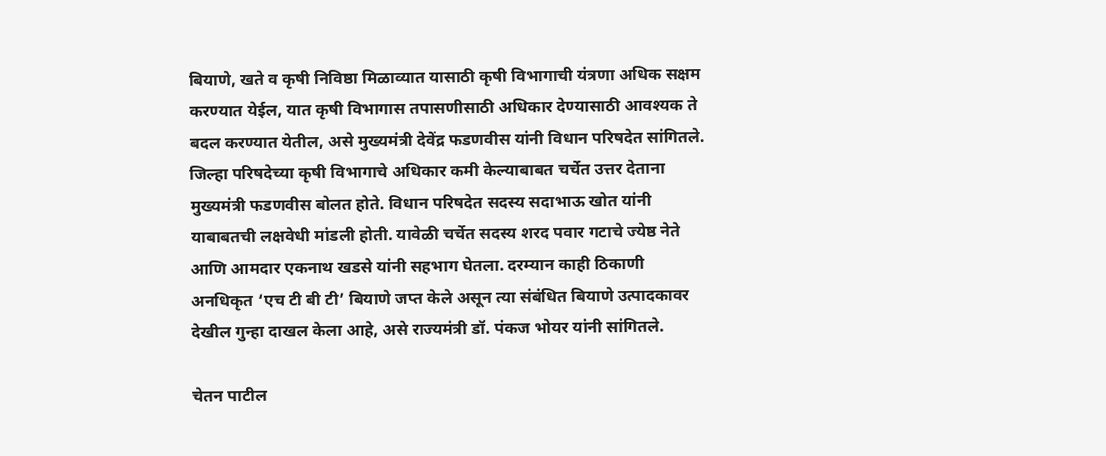बियाणे, खते व कृषी निविष्ठा मिळाव्यात यासाठी कृषी विभागाची यंत्रणा अधिक सक्षम करण्यात येईल, यात कृषी विभागास तपासणीसाठी अधिकार देण्यासाठी आवश्यक ते बदल करण्यात येतील, असे मुख्यमंत्री देवेंद्र फडणवीस यांनी विधान परिषदेत सांगितले. जिल्हा परिषदेच्या कृषी विभागाचे अधिकार कमी केल्याबाबत चर्चेत उत्तर देताना मुख्यमंत्री फडणवीस बोलत होते. विधान परिषदेत सदस्य सदाभाऊ खोत यांनी याबाबतची लक्षवेधी मांडली होती. यावेळी चर्चेत सदस्य शरद पवार गटाचे ज्येष्ठ नेते आणि आमदार एकनाथ खडसे यांनी सहभाग घेतला. दरम्यान काही ठिकाणी अनधिकृत ‘एच टी बी टी’ बियाणे जप्त केले असून त्या संबंधित बियाणे उत्पादकावर देखील गुन्हा दाखल केला आहे, असे राज्यमंत्री डॉ. पंकज भोयर यांनी सांगितले.

चेतन पाटील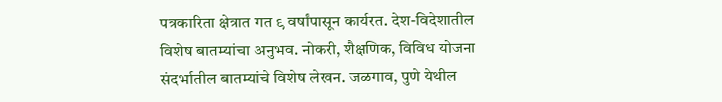पत्रकारिता क्षेत्रात गत ९ वर्षांपासून कार्यरत. देश-विदेशातील विशेष बातम्यांचा अनुभव. नोकरी, शैक्षणिक, विविध योजना संदर्भातील बातम्यांचे विशेष लेखन. जळगाव, पुणे येथील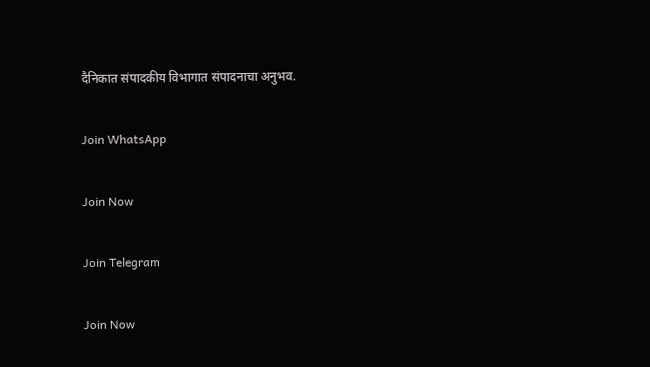दैनिकात संपादकीय विभागात संपादनाचा अनुभव.

Join WhatsApp

Join Now

Join Telegram

Join Now